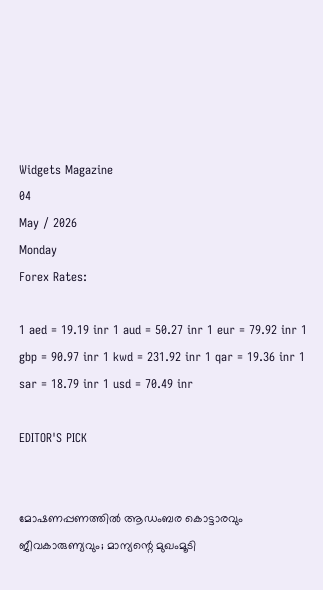Widgets Magazine
04
May / 2026
Monday
Forex Rates:

1 aed = 19.19 inr 1 aud = 50.27 inr 1 eur = 79.92 inr 1 gbp = 90.97 inr 1 kwd = 231.92 inr 1 qar = 19.36 inr 1 sar = 18.79 inr 1 usd = 70.49 inr

EDITOR'S PICK


മോഷണപ്പണത്തിൽ ആഡംബര കൊട്ടാരവും ജീവകാരുണ്യവും; മാന്യന്റെ മുഖംമൂടി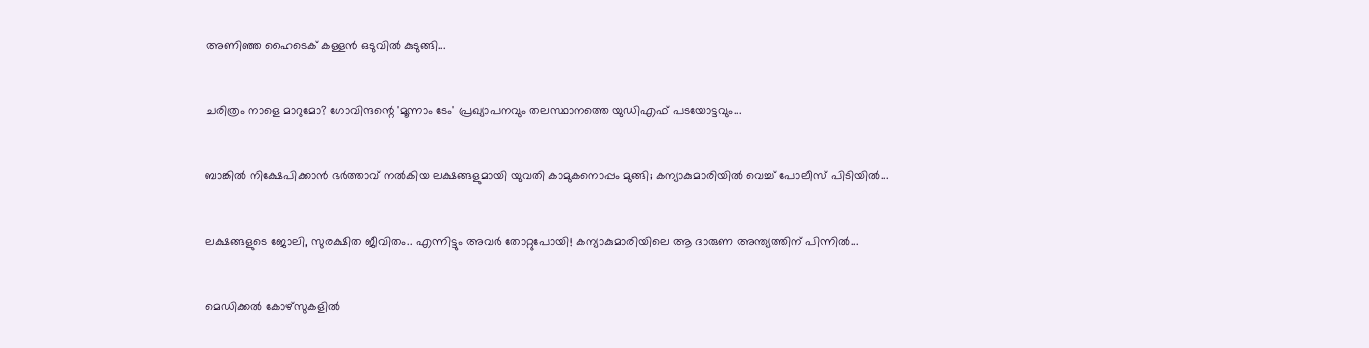അണിഞ്ഞ ഹൈടെക് കള്ളൻ ഒടുവിൽ കുടുങ്ങി...


ചരിത്രം നാളെ മാറുമോ? ഗോവിന്ദന്റെ 'മൂന്നാം ടേം' പ്രഖ്യാപനവും തലസ്ഥാനത്തെ യുഡിഎഫ് പടയോട്ടവും...


ബാങ്കിൽ നിക്ഷേപിക്കാൻ ഭർത്താവ് നൽകിയ ലക്ഷങ്ങളുമായി യുവതി കാമുകനൊപ്പം മുങ്ങി; കന്യാകുമാരിയിൽ വെച്ച് പോലീസ് പിടിയിൽ...


ലക്ഷങ്ങളുടെ ജോലി, സുരക്ഷിത ജീവിതം.. എന്നിട്ടും അവർ തോറ്റുപോയി! കന്യാകുമാരിയിലെ ആ ദാരുണ അന്ത്യത്തിന് പിന്നിൽ...


മെഡിക്കല്‍ കോഴ്‌സുകളില്‍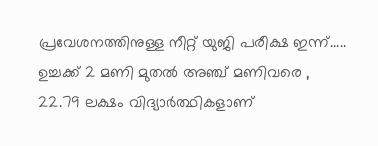പ്രവേശനത്തിനുള്ള നീറ്റ് യുജി പരീക്ഷ ഇന്ന്..... ഉച്ചക്ക് 2 മണി മുതല്‍ അഞ്ച് മണിവരെ , 22.79 ലക്ഷം വിദ്യാര്‍ത്ഥികളാണ്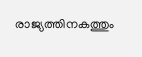രാജ്യത്തിനകത്തും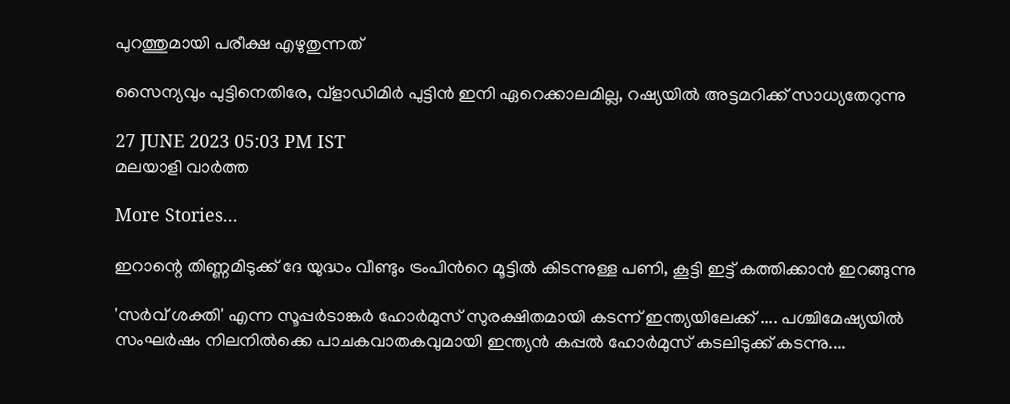പുറത്തുമായി പരീക്ഷ എഴുതുന്നത്

സൈന്യവും പുട്ടിനെതിരേ, വ്‌ളാഡിമിർ പുട്ടിൻ ഇനി ഏറെക്കാലമില്ല, റഷ്യയില്‍ അട്ടമറിക്ക് സാധ്യതേറുന്നു

27 JUNE 2023 05:03 PM IST
മലയാളി വാര്‍ത്ത

More Stories...

ഇറാന്റെ തിണ്ണമിടുക്ക് ദേ യുദ്ധം വീണ്ടും ട്രംപിൻറെ മൂട്ടിൽ കിടന്നുള്ള പണി, കൂട്ടി ഇട്ട് കത്തിക്കാൻ ഇറങ്ങുന്നു

'സർവ് ശക്തി' എന്ന സൂപ്പർടാങ്കർ ഹോർമുസ് സുരക്ഷിതമായി കടന്ന് ഇന്ത്യയിലേക്ക് .... പശ്ചിമേഷ്യയിൽ സംഘർഷം നിലനിൽക്കെ പാചകവാതകവുമായി ഇന്ത്യൻ കപ്പൽ ഹോർമുസ് കടലിടുക്ക് കടന്നു....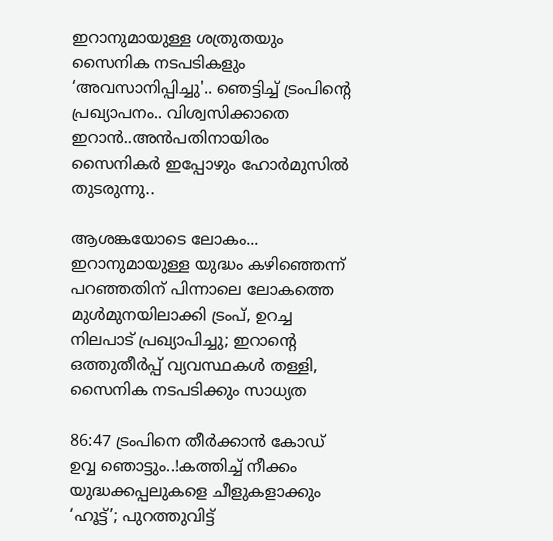ഇറാനുമായുള്ള ശത്രുതയും സൈനിക നടപടികളും ‘അവസാനിപ്പിച്ചു'.. ഞെട്ടിച്ച് ട്രംപിന്‍റെ പ്രഖ്യാപനം.. വിശ്വസിക്കാതെ ഇറാൻ..അൻപതിനായിരം സൈനികർ ഇപ്പോഴും ഹോർമുസിൽ തുടരുന്നു..

ആശങ്കയോടെ ലോകം... ഇറാനുമായുള്ള യുദ്ധം കഴിഞ്ഞെന്ന് പറഞ്ഞതിന് പിന്നാലെ ലോകത്തെ മുൾമുനയിലാക്കി ട്രംപ്, ഉറച്ച നിലപാട് പ്രഖ്യാപിച്ചു; ഇറാന്‍റെ ഒത്തുതീർപ്പ് വ്യവസ്ഥകൾ തള്ളി, സൈനിക നടപടിക്കും സാധ്യത

86:47 ട്രംപിനെ തീർക്കാൻ കോഡ് ഉവ്വ ഞൊട്ടും..!കത്തിച്ച് നീക്കം യുദ്ധക്കപ്പലുകളെ ചീളുകളാക്കും ‘ഹൂട്ട്’; പുറത്തുവിട്ട്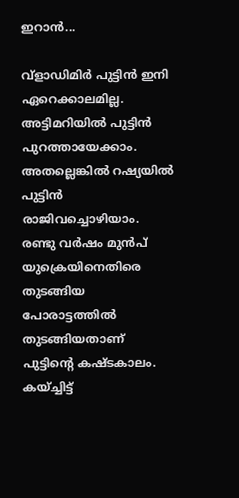ഇറാന്‍...

വ്‌ളാഡിമിർ പുട്ടിൻ ഇനി ഏറെക്കാലമില്ല. അട്ടിമറിയിൽ പുട്ടിൻ പുറത്തായേക്കാം. അതല്ലെങ്കിൽ റഷ്യയിൽ പുട്ടിൻ രാജിവച്ചൊഴിയാം. രണ്ടു വർഷം മുൻപ് യുക്രെയിനെതിരെ തുടങ്ങിയ പോരാട്ടത്തിൽ തുടങ്ങിയതാണ് പുട്ടിന്റെ കഷ്ടകാലം. കയ്ച്ചിട്ട്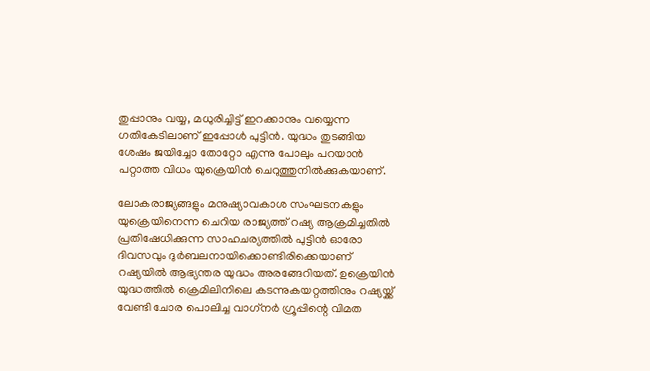തുപ്പാനും വയ്യ, മധുരിച്ചിട്ട് ഇറക്കാനും വയ്യെന്ന ഗതികേടിലാണ് ഇപ്പോൾ പുട്ടിൻ. യുദ്ധം തുടങ്ങിയ ശേഷം ജയിച്ചോ തോറ്റോ എന്നു പോലും പറയാൻ പറ്റാത്ത വിധം യുക്രെയിൻ ചെറുത്തുനിൽക്കുകയാണ്.

ലോകരാജ്യങ്ങളും മനുഷ്യാവകാശ സംഘടനകളും യുക്രെയിനെന്ന ചെറിയ രാജ്യത്ത് റഷ്യ ആക്രമിച്ചതിൽ പ്രതിഷേധിക്കുന്ന സാഹചര്യത്തിൽ പുട്ടിൻ ഓരോ ദിവസവും ദുർബലനായിക്കൊണ്ടിരിക്കെയാണ് റഷ്യയിൽ ആഭ്യന്തര യുദ്ധം അരങ്ങേറിയത്. ഉക്രെയിൻ യുദ്ധത്തിൽ ക്രെമിലിനിലെ കടന്നുകയറ്റത്തിനും റഷ്യയ്ക്ക് വേണ്ടി ചോര പൊലിച്ച വാഗ്‌നർ ഗ്രൂപ്പിന്റെ വിമത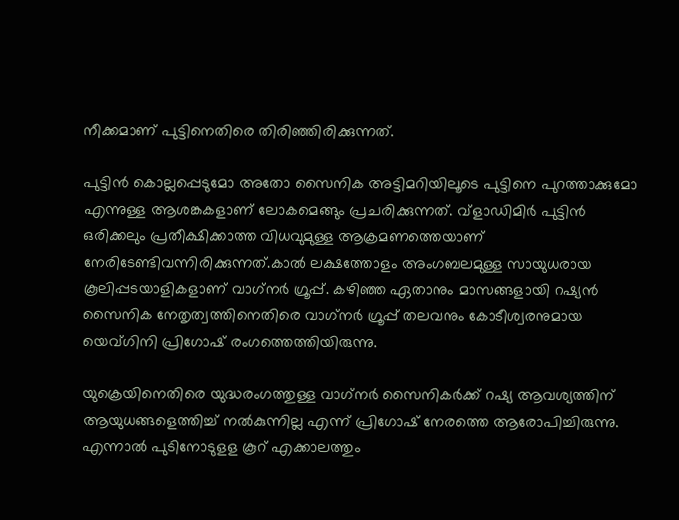നീക്കമാണ് പുട്ടിനെതിരെ തിരിഞ്ഞിരിക്കുന്നത്.

പുട്ടിൻ കൊല്ലപ്പെടുമോ അതോ സൈനിക അട്ടിമറിയിലൂടെ പുട്ടിനെ പുറത്താക്കുമോ എന്നുള്ള ആശങ്കകളാണ് ലോകമെങ്ങും പ്രചരിക്കുന്നത്. വ്‌ളാഡിമിർ പുട്ടിൻ ഒരിക്കലും പ്രതീക്ഷിക്കാത്ത വിധവുമുള്ള ആക്രമണത്തെയാണ് നേരിടേണ്ടിവന്നിരിക്കുന്നത്.കാൽ ലക്ഷത്തോളം അംഗബലമുള്ള സായുധരായ കൂലിപ്പടയാളികളാണ് വാഗ്‌നർ ഗ്രൂപ്പ്. കഴിഞ്ഞ ഏതാനും മാസങ്ങളായി റഷ്യൻ സൈനിക നേതൃത്വത്തിനെതിരെ വാഗ്‌നർ ഗ്രൂപ്പ് തലവനും കോടീശ്വരനുമായ യെവ്ഗിനി പ്രിഗോഷ് രംഗത്തെത്തിയിരുന്നു.

യുക്രെയിനെതിരെ യുദ്ധരംഗത്തുള്ള വാഗ്‌നർ സൈനികർക്ക് റഷ്യ ആവശ്യത്തിന് ആയുധങ്ങളെത്തിച്ച് നൽകുന്നില്ല എന്ന് പ്രിഗോഷ് നേരത്തെ ആരോപിച്ചിരുന്നു. എന്നാൽ പുടിനോടുളള കൂറ് എക്കാലത്തും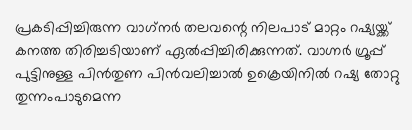പ്രകടിപ്പിച്ചിരുന്ന വാഗ്‌നർ തലവന്റെ നിലപാട് മാറ്റം റഷ്യയ്ക്ക് കനത്ത തിരിച്ചടിയാണ് ഏൽപ്പിച്ചിരിക്കുന്നത്. വാഗ്നർ ഗ്രൂപ്പ് പുട്ടിനുള്ള പിൻതുണ പിൻവലിച്ചാൽ ഉക്രെയിനിൽ റഷ്യ തോറ്റു തുന്നംപാടുമെന്ന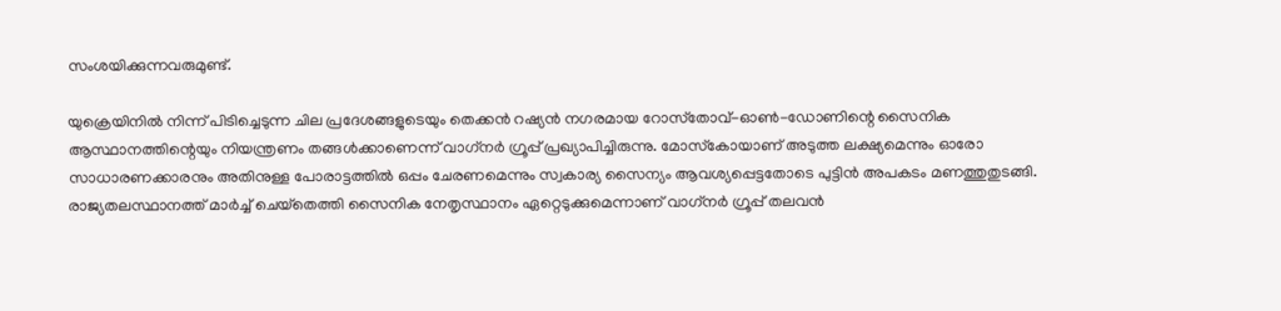സംശയിക്കുന്നവരുമുണ്ട്.

യുക്രെയിനിൽ നിന്ന് പിടിച്ചെടുന്ന ചില പ്രദേശങ്ങളുടെയും തെക്കൻ റഷ്യൻ നഗരമായ റോസ്‌തോവ്-ഓൺ-ഡോണിന്റെ സൈനിക ആസ്ഥാനത്തിന്റെയും നിയന്ത്രണം തങ്ങൾക്കാണെന്ന് വാഗ്‌നർ ഗ്രൂപ്പ് പ്രഖ്യാപിച്ചിരുന്നു. മോസ്‌കോയാണ് അടുത്ത ലക്ഷ്യമെന്നും ഓരോ സാധാരണക്കാരനും അതിനുള്ള പോരാട്ടത്തിൽ ഒപ്പം ചേരണമെന്നും സ്വകാര്യ സൈന്യം ആവശ്യപ്പെട്ടതോടെ പുട്ടിൻ അപകടം മണത്തുതുടങ്ങി.
രാജ്യതലസ്ഥാനത്ത് മാർച്ച് ചെയ്‌തെത്തി സൈനിക നേതൃസ്ഥാനം ഏറ്റെടുക്കുമെന്നാണ് വാഗ്‌നർ ഗ്രൂപ്പ് തലവൻ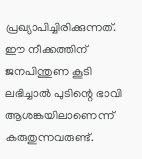പ്രഖ്യാപിച്ചിരിക്കുന്നത്. ഈ നീക്കത്തിന് ജനപിന്തുണ കൂടി ലഭിച്ചാൽ പുടിന്റെ ഭാവി ആശങ്കയിലാണെന്ന് കരുതുന്നവരുണ്ട്.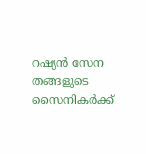റഷ്യൻ സേന തങ്ങളുടെ സൈനികർക്ക്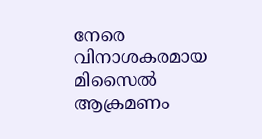നേരെ വിനാശകരമായ മിസൈൽ ആക്രമണം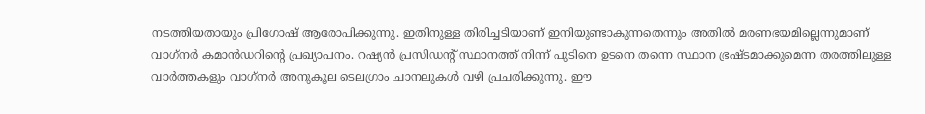നടത്തിയതായും പ്രിഗോഷ് ആരോപിക്കുന്നു. ഇതിനുള്ള തിരിച്ചടിയാണ് ഇനിയുണ്ടാകുന്നതെന്നും അതിൽ മരണഭയമില്ലെന്നുമാണ് വാഗ്‌നർ കമാൻഡറിന്റെ പ്രഖ്യാപനം. റഷ്യൻ പ്രസിഡന്റ് സ്ഥാനത്ത് നിന്ന് പുടിനെ ഉടനെ തന്നെ സ്ഥാന ഭ്രഷ്ടമാക്കുമെന്ന തരത്തിലുള്ള വാർത്തകളും വാഗ്‌നർ അനുകൂല ടെലഗ്രാം ചാനലുകൾ വഴി പ്രചരിക്കുന്നു. ഈ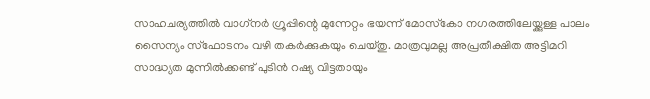സാഹചര്യത്തിൽ വാഗ്‌നർ ഗ്രൂപ്പിന്റെ മുന്നേറ്റം ഭയന്ന് മോസ്‌കോ നഗരത്തിലേയ്ക്കുള്ള പാലം സൈന്യം സ്‌ഫോടനം വഴി തകർക്കുകയും ചെയ്തു. മാത്രവുമല്ല അപ്രതീക്ഷിത അട്ടിമറി സാദ്ധ്യത മുന്നിൽക്കണ്ട് പുടിൻ റഷ്യ വിട്ടതായും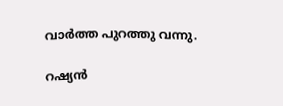വാർത്ത പുറത്തു വന്നു.

റഷ്യൻ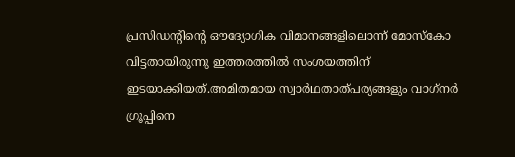പ്രസിഡന്റിന്റെ ഔദ്യോഗിക വിമാനങ്ങളിലൊന്ന് മോസ്‌കോ വിട്ടതായിരുന്നു ഇത്തരത്തിൽ സംശയത്തിന് ഇടയാക്കിയത്.അമിതമായ സ്വാർഥതാത്പര്യങ്ങളും വാഗ്‌നർ ഗ്രൂപ്പിനെ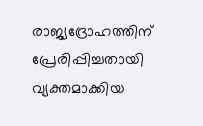രാജ്യദ്രോഹത്തിന് പ്രേരിപ്പിച്ചതായി വ്യക്തമാക്കിയ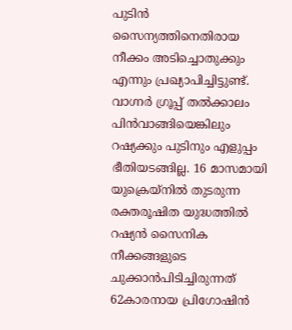പുടിൻ സൈന്യത്തിനെതിരായ നീക്കം അടിച്ചൊതുക്കും എന്നും പ്രഖ്യാപിച്ചിട്ടുണ്ട്. വാഗ്നർ ഗ്രൂപ്പ് തൽക്കാലം പിൻവാങ്ങിയെങ്കിലും റഷ്യക്കും പുടിനും എളുപ്പം ഭീതിയടങ്ങില്ല. 16 മാസമായി യുക്രെയ്‌നിൽ തുടരുന്ന രക്തരൂഷിത യുദ്ധത്തിൽ റഷ്യൻ സൈനിക നീക്കങ്ങളുടെ ചുക്കാൻപിടിച്ചിരുന്നത് 62കാരനായ പ്രിഗോഷിൻ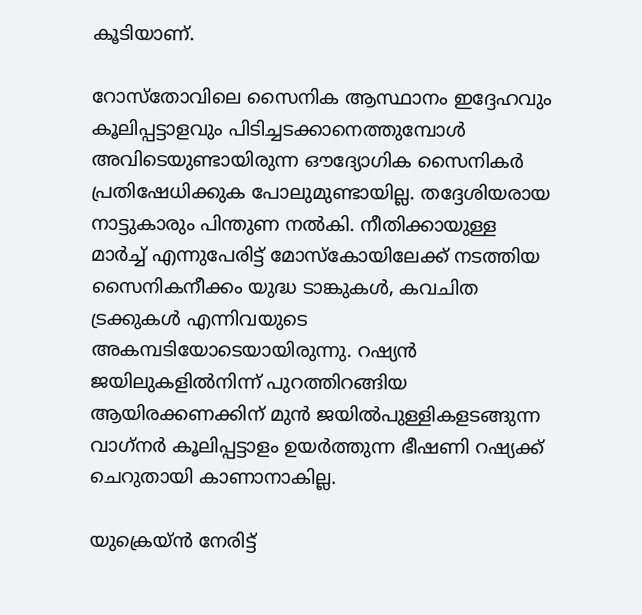കൂടിയാണ്.

റോസ്‌തോവിലെ സൈനിക ആസ്ഥാനം ഇദ്ദേഹവും കൂലിപ്പട്ടാളവും പിടിച്ചടക്കാനെത്തുമ്പോൾ അവിടെയുണ്ടായിരുന്ന ഔദ്യോഗിക സൈനികർ പ്രതിഷേധിക്കുക പോലുമുണ്ടായില്ല. തദ്ദേശിയരായ നാട്ടുകാരും പിന്തുണ നൽകി. നീതിക്കായുള്ള മാർച്ച് എന്നുപേരിട്ട് മോസ്‌കോയിലേക്ക് നടത്തിയ സൈനികനീക്കം യുദ്ധ ടാങ്കുകൾ, കവചിത ട്രക്കുകൾ എന്നിവയുടെ അകമ്പടിയോടെയായിരുന്നു. റഷ്യൻ ജയിലുകളിൽനിന്ന് പുറത്തിറങ്ങിയ ആയിരക്കണക്കിന് മുൻ ജയിൽപുള്ളികളടങ്ങുന്ന വാഗ്‌നർ കൂലിപ്പട്ടാളം ഉയർത്തുന്ന ഭീഷണി റഷ്യക്ക് ചെറുതായി കാണാനാകില്ല.

യുക്രെയ്ൻ നേരിട്ട്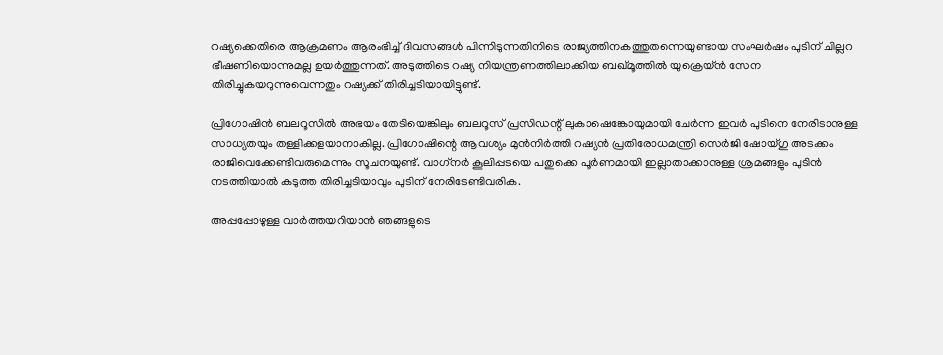റഷ്യക്കെതിരെ ആക്രമണം ആരംഭിച്ച് ദിവസങ്ങൾ പിന്നിടുന്നതിനിടെ രാജ്യത്തിനകത്തുതന്നെയുണ്ടായ സംഘർഷം പുടിന് ചില്ലറ ഭീഷണിയൊന്നുമല്ല ഉയർത്തുന്നത്. അടുത്തിടെ റഷ്യ നിയന്ത്രണത്തിലാക്കിയ ബഖ്മൂത്തിൽ യുക്രെയ്ൻ സേന തിരിച്ചുകയറുന്നുവെന്നതും റഷ്യക്ക് തിരിച്ചടിയായിട്ടുണ്ട്.

പ്രിഗോഷിൻ ബലറൂസിൽ അഭയം തേടിയെങ്കിലും ബലറൂസ് പ്രസിഡന്റ് ലുകാഷെങ്കോയുമായി ചേർന്ന ഇവർ പുടിനെ നേരിടാനുള്ള സാധ്യതയും തള്ളിക്കളയാനാകില്ല. പ്രിഗോഷിന്റെ ആവശ്യം മുൻനിർത്തി റഷ്യൻ പ്രതിരോധമന്ത്രി സെർജി ഷോയ്ഗു അടക്കം രാജിവെക്കേണ്ടിവരുമെന്നും സൂചനയുണ്ട്. വാഗ്‌നർ കൂലിപ്പടയെ പതുക്കെ പൂർണമായി ഇല്ലാതാക്കാനുള്ള ശ്രമങ്ങളും പുടിൻ നടത്തിയാൽ കടുത്ത തിരിച്ചടിയാവും പുടിന് നേരിടേണ്ടിവരിക.

അപ്പപ്പോഴുള്ള വാര്‍ത്തയറിയാന്‍ ഞങ്ങളുടെ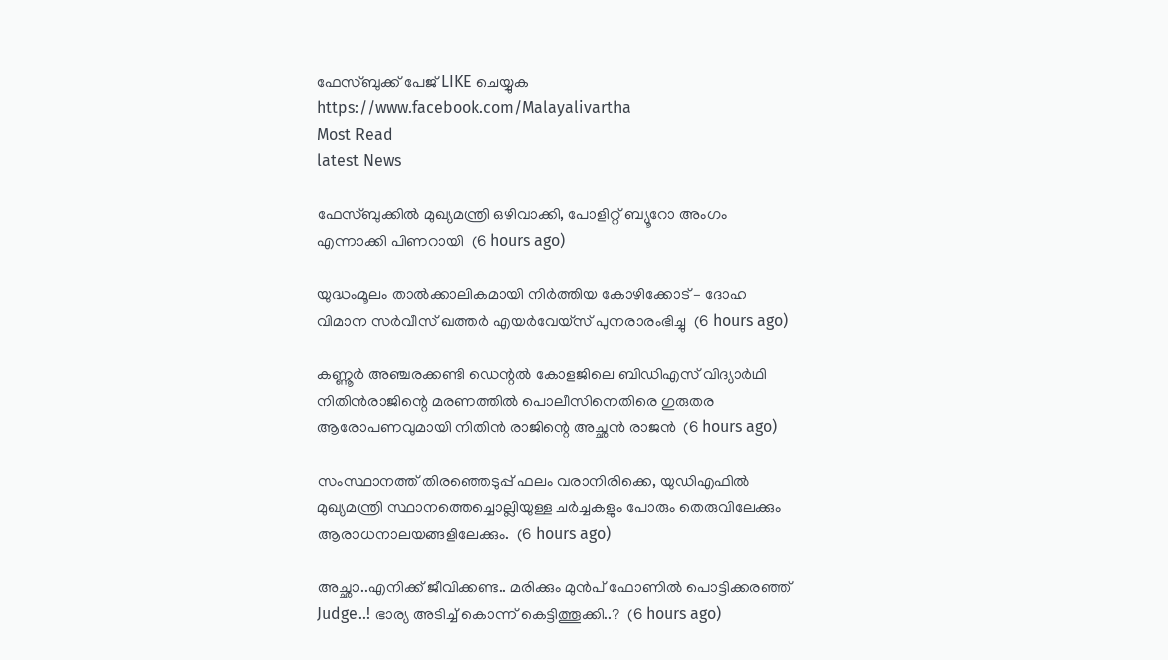ഫേസ്‌ബുക്ക്‌ പേജ് LIKE ചെയ്യുക
https://www.facebook.com/Malayalivartha
Most Read
latest News

ഫേസ്ബുക്കിൽ മുഖ്യമന്ത്രി ഒഴിവാക്കി, പോളിറ്റ് ബ്യൂറോ അംഗം എന്നാക്കി പിണറായി  (6 hours ago)

യുദ്ധംമൂലം താൽക്കാലികമായി നിർത്തിയ കോഴിക്കോട് – ദോഹ വിമാന സർവീസ് ഖത്തർ എയർവേയ്സ് പുനരാരംഭിച്ചു  (6 hours ago)

കണ്ണൂർ അഞ്ചരക്കണ്ടി ഡെന്റൽ കോളജിലെ ബിഡിഎസ് വിദ്യാർഥി നിതിൻരാജിന്റെ മരണത്തിൽ പൊലീസിനെതിരെ ഗുരുതര ആരോപണവുമായി നിതിൻ രാജിന്റെ അച്ഛൻ രാജൻ  (6 hours ago)

സംസ്ഥാനത്ത് തിരഞ്ഞെടുപ്പ് ഫലം വരാനിരിക്കെ, യുഡിഎഫിൽ മുഖ്യമന്ത്രി സ്ഥാനത്തെച്ചൊല്ലിയുള്ള ചർച്ചകളും പോരും തെരുവിലേക്കും ആരാധനാലയങ്ങളിലേക്കും.  (6 hours ago)

അച്ഛാ..എനിക്ക് ജീവിക്കണ്ട.. മരിക്കും മുൻപ് ഫോണിൽ പൊട്ടിക്കരഞ്ഞ് Judge..! ഭാര്യ അടിച്ച് കൊന്ന് കെട്ടിത്തൂക്കി..?  (6 hours ago)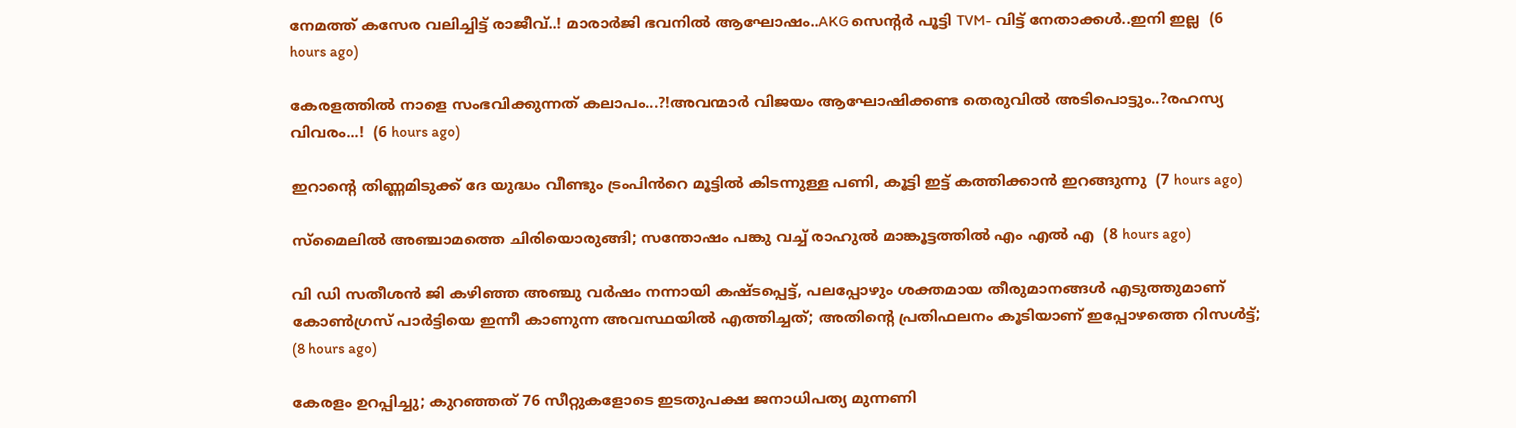നേമത്ത് കസേര വലിച്ചിട്ട് രാജീവ്..! മാരാർജി ഭവനിൽ ആഘോഷം..AKG സെന്റർ പൂട്ടി TVM- വിട്ട് നേതാക്കൾ..ഇനി ഇല്ല  (6 hours ago)

കേരളത്തിൽ നാളെ സംഭവിക്കുന്നത് കലാപം...?!അവന്മാർ വിജയം ആഘോഷിക്കണ്ട തെരുവിൽ അടിപൊട്ടും..?രഹസ്യ വിവരം...!  (6 hours ago)

ഇറാന്റെ തിണ്ണമിടുക്ക് ദേ യുദ്ധം വീണ്ടും ട്രംപിൻറെ മൂട്ടിൽ കിടന്നുള്ള പണി, കൂട്ടി ഇട്ട് കത്തിക്കാൻ ഇറങ്ങുന്നു  (7 hours ago)

സ്മൈലിൽ അഞ്ചാമത്തെ ചിരിയൊരുങ്ങി; സന്തോഷം പങ്കു വച്ച് രാഹുൽ മാങ്കൂട്ടത്തിൽ എം എൽ എ  (8 hours ago)

വി ഡി സതീശൻ ജി കഴിഞ്ഞ അഞ്ചു വർഷം നന്നായി കഷ്ടപ്പെട്ട്, പലപ്പോഴും ശക്തമായ തീരുമാനങ്ങൾ എടുത്തുമാണ് കോൺഗ്രസ്‌ പാർട്ടിയെ ഇന്നീ കാണുന്ന അവസ്ഥയിൽ എത്തിച്ചത്; അതിന്റെ പ്രതിഫലനം കൂടിയാണ് ഇപ്പോഴത്തെ റിസൾട്ട്‌;  (8 hours ago)

കേരളം ഉറപ്പിച്ചു; കുറഞ്ഞത് 76 സീറ്റുകളോടെ ഇടതുപക്ഷ ജനാധിപത്യ മുന്നണി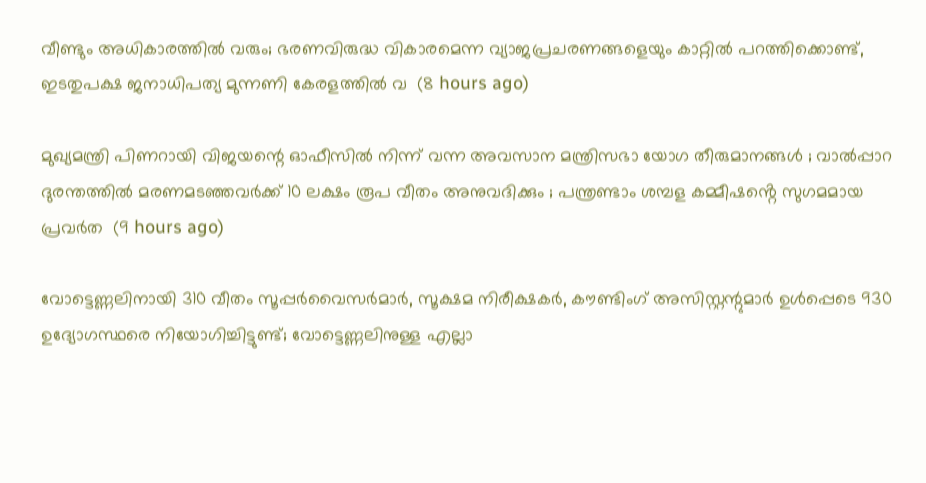വീണ്ടും അധികാരത്തിൽ വരും; ഭരണവിരുദ്ധ വികാരമെന്ന വ്യാജപ്രചരണങ്ങളെയും കാറ്റിൽ പറത്തിക്കൊണ്ട്, ഇടതുപക്ഷ ജനാധിപത്യ മുന്നണി കേരളത്തിൽ വ  (8 hours ago)

മുഖ്യമന്ത്രി പിണറായി വിജയന്റെ ഓഫീസിൽ നിന്ന് വന്ന അവസാന മന്ത്രിസഭാ യോഗ തീരുമാനങ്ങൾ ; വാല്‍പ്പാറ ദുരന്തത്തിൽ മരണമടഞ്ഞവർക്ക് 10 ലക്ഷം രൂപ വീതം അനുവദിക്കും ; പന്ത്രണ്ടാം ശമ്പള കമ്മീഷൻ്റെ സുഗമമായ പ്രവർത  (9 hours ago)

വോട്ടെണ്ണലിനായി 310 വീതം സൂപ്പർവൈസർമാർ, സൂക്ഷമ നിരീക്ഷകർ, കൗണ്ടിംഗ് അസിസ്റ്റന്റുമാർ ഉൾപ്പെടെ 930 ഉദ്യോഗസ്ഥരെ നിയോഗിച്ചിട്ടുണ്ട്; വോട്ടെണ്ണലിനുള്ള എല്ലാ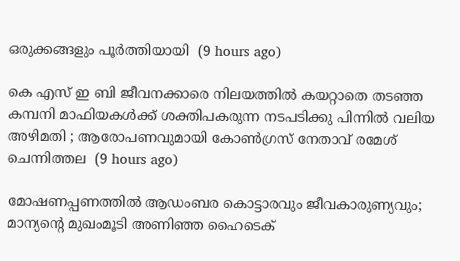ഒരുക്കങ്ങളും പൂർത്തിയായി  (9 hours ago)

കെ എസ് ഇ ബി ജീവനക്കാരെ നിലയത്തിൽ കയറ്റാതെ തടഞ്ഞ കമ്പനി മാഫിയകൾക്ക് ശക്തിപകരുന്ന നടപടിക്കു പിന്നിൽ വലിയ അഴിമതി ; ആരോപണവുമായി കോൺഗ്രസ് നേതാവ് രമേശ്‌ ചെന്നിത്തല  (9 hours ago)

മോഷണപ്പണത്തിൽ ആഡംബര കൊട്ടാരവും ജീവകാരുണ്യവും; മാന്യന്റെ മുഖംമൂടി അണിഞ്ഞ ഹൈടെക്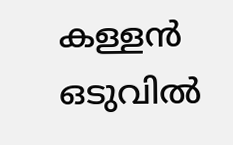കള്ളൻ ഒടുവിൽ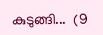കുടുങ്ങി...  (9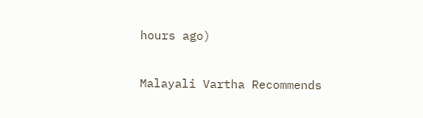hours ago)

Malayali Vartha Recommends